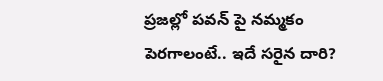ప్రజల్లో పవన్ పై నమ్మకం పెరగాలంటే.. ఇదే సరైన దారి?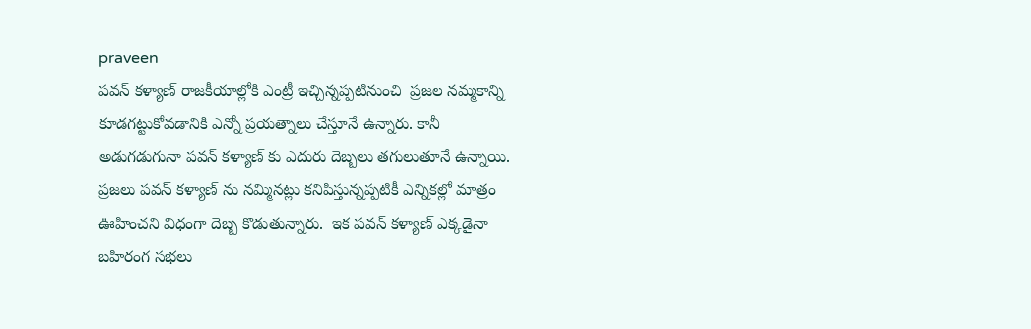praveen
పవన్ కళ్యాణ్ రాజకీయాల్లోకి ఎంట్రీ ఇచ్చిన్నప్పటినుంచి  ప్రజల నమ్మకాన్ని కూడగట్టుకోవడానికి ఎన్నో ప్రయత్నాలు చేస్తూనే ఉన్నారు. కానీ అడుగడుగునా పవన్ కళ్యాణ్ కు ఎదురు దెబ్బలు తగులుతూనే ఉన్నాయి. ప్రజలు పవన్ కళ్యాణ్ ను నమ్మినట్లు కనిపిస్తున్నప్పటికీ ఎన్నికల్లో మాత్రం ఊహించని విధంగా దెబ్బ కొడుతున్నారు.  ఇక పవన్ కళ్యాణ్ ఎక్కడైనా  బహిరంగ సభలు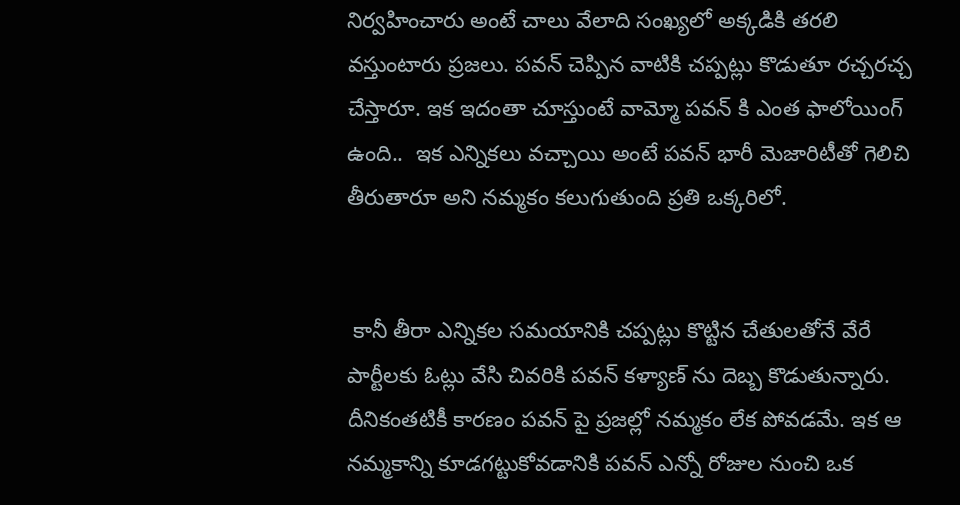నిర్వహించారు అంటే చాలు వేలాది సంఖ్యలో అక్కడికి తరలి వస్తుంటారు ప్రజలు. పవన్ చెప్పిన వాటికి చప్పట్లు కొడుతూ రచ్చరచ్చ చేస్తారూ. ఇక ఇదంతా చూస్తుంటే వామ్మో పవన్ కి ఎంత ఫాలోయింగ్ ఉంది..  ఇక ఎన్నికలు వచ్చాయి అంటే పవన్ భారీ మెజారిటీతో గెలిచి తీరుతారూ అని నమ్మకం కలుగుతుంది ప్రతి ఒక్కరిలో.


 కానీ తీరా ఎన్నికల సమయానికి చప్పట్లు కొట్టిన చేతులతోనే వేరే పార్టీలకు ఓట్లు వేసి చివరికి పవన్ కళ్యాణ్ ను దెబ్బ కొడుతున్నారు. దీనికంతటికీ కారణం పవన్ పై ప్రజల్లో నమ్మకం లేక పోవడమే. ఇక ఆ నమ్మకాన్ని కూడగట్టుకోవడానికి పవన్ ఎన్నో రోజుల నుంచి ఒక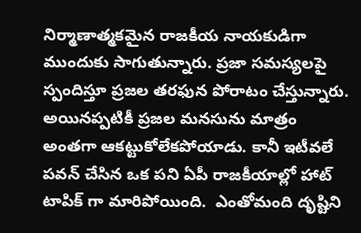నిర్మాణాత్మకమైన రాజకీయ నాయకుడిగా ముందుకు సాగుతున్నారు. ప్రజా సమస్యలపై స్పందిస్తూ ప్రజల తరఫున పోరాటం చేస్తున్నారు.  అయినప్పటికీ ప్రజల మనసును మాత్రం అంతగా ఆకట్టుకోలేకపోయాడు. కానీ ఇటీవలే పవన్ చేసిన ఒక పని ఏపీ రాజకీయాల్లో హాట్ టాపిక్ గా మారిపోయింది.  ఎంతోమంది దృష్టిని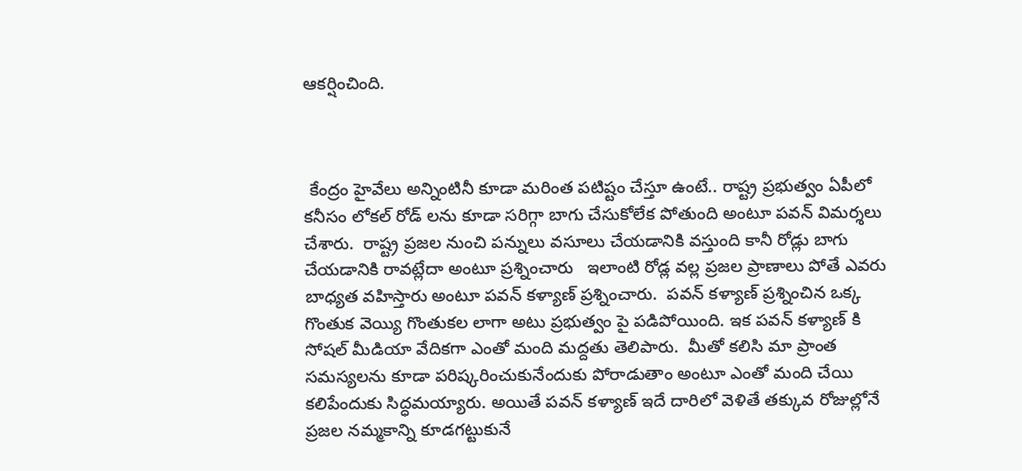ఆకర్షించింది.



 కేంద్రం హైవేలు అన్నింటినీ కూడా మరింత పటిష్టం చేస్తూ ఉంటే.. రాష్ట్ర ప్రభుత్వం ఏపీలో కనీసం లోకల్ రోడ్ లను కూడా సరిగ్గా బాగు చేసుకోలేక పోతుంది అంటూ పవన్ విమర్శలు చేశారు.  రాష్ట్ర ప్రజల నుంచి పన్నులు వసూలు చేయడానికి వస్తుంది కానీ రోడ్లు బాగు చేయడానికి రావట్లేదా అంటూ ప్రశ్నించారు   ఇలాంటి రోడ్ల వల్ల ప్రజల ప్రాణాలు పోతే ఎవరు బాధ్యత వహిస్తారు అంటూ పవన్ కళ్యాణ్ ప్రశ్నించారు.  పవన్ కళ్యాణ్ ప్రశ్నించిన ఒక్క గొంతుక వెయ్యి గొంతుకల లాగా అటు ప్రభుత్వం పై పడిపోయింది. ఇక పవన్ కళ్యాణ్ కి సోషల్ మీడియా వేదికగా ఎంతో మంది మద్దతు తెలిపారు.  మీతో కలిసి మా ప్రాంత సమస్యలను కూడా పరిష్కరించుకునేందుకు పోరాడుతాం అంటూ ఎంతో మంది చేయి కలిపేందుకు సిద్ధమయ్యారు. అయితే పవన్ కళ్యాణ్ ఇదే దారిలో వెళితే తక్కువ రోజుల్లోనే ప్రజల నమ్మకాన్ని కూడగట్టుకునే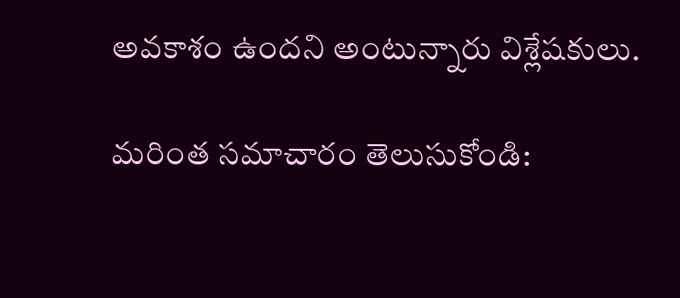అవకాశం ఉందని అంటున్నారు విశ్లేషకులు.

మరింత సమాచారం తెలుసుకోండి: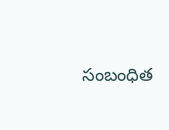సంబంధిత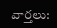వార్తలు: